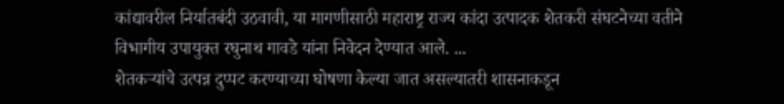कांद्यावरील निर्यातबंदी उठवावी, या मागणीसाठी महाराष्ट्र राज्य कांदा उत्पादक शेतकरी संघटनेच्या वतीने विभागीय उपायुक्त रघुनाथ गावडे यांना निवेदन देण्यात आले. ...
शेतकऱ्यांचे उत्पन्न दुप्पट करण्याच्या घोषणा केल्या जात असल्यातरी शासनाकडून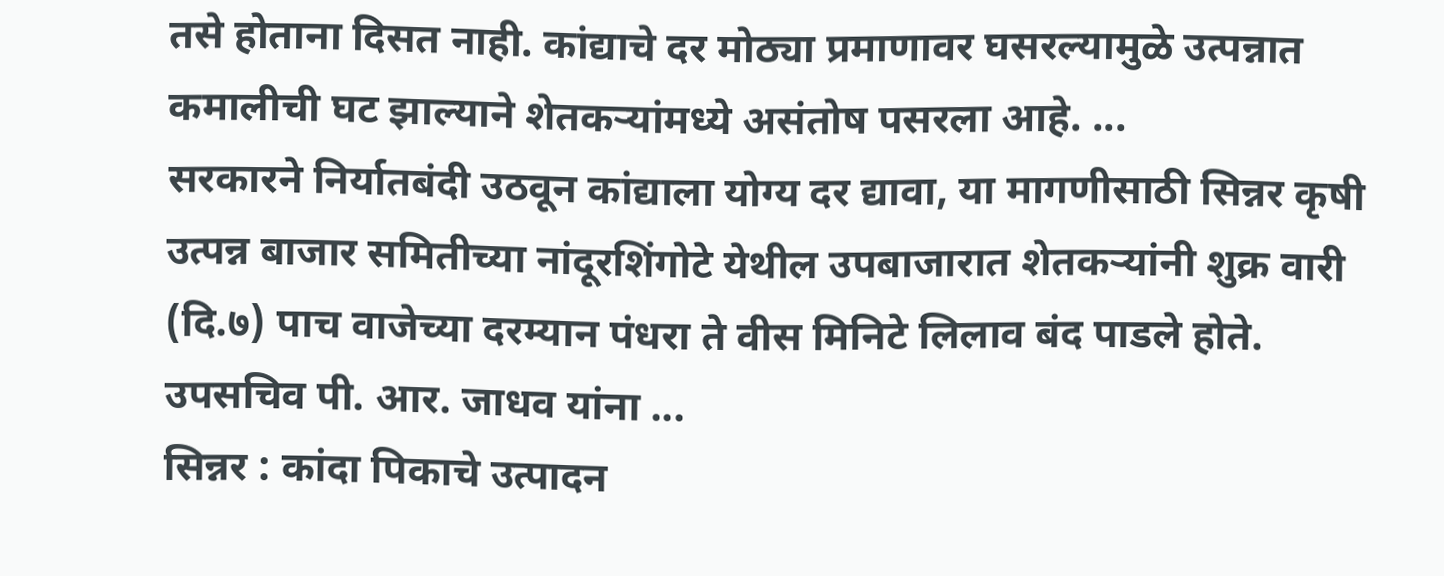तसे होताना दिसत नाही. कांद्याचे दर मोठ्या प्रमाणावर घसरल्यामुळे उत्पन्नात कमालीची घट झाल्याने शेतकऱ्यांमध्ये असंतोष पसरला आहे. ...
सरकारने निर्यातबंदी उठवून कांद्याला योग्य दर द्यावा, या मागणीसाठी सिन्नर कृषी उत्पन्न बाजार समितीच्या नांदूरशिंगोटे येथील उपबाजारात शेतकऱ्यांनी शुक्र वारी (दि.७) पाच वाजेच्या दरम्यान पंधरा ते वीस मिनिटे लिलाव बंद पाडले होते. उपसचिव पी. आर. जाधव यांना ...
सिन्नर : कांदा पिकाचे उत्पादन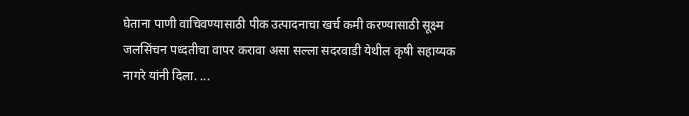घेताना पाणी वाचिवण्यासाठी पीक उत्पादनाचा खर्च कमी करण्यासाठी सूक्ष्म जलसिंचन पध्दतीचा वापर करावा असा सल्ला सदरवाडी येथील कृषी सहाय्यक नागरे यांनी दिला. ...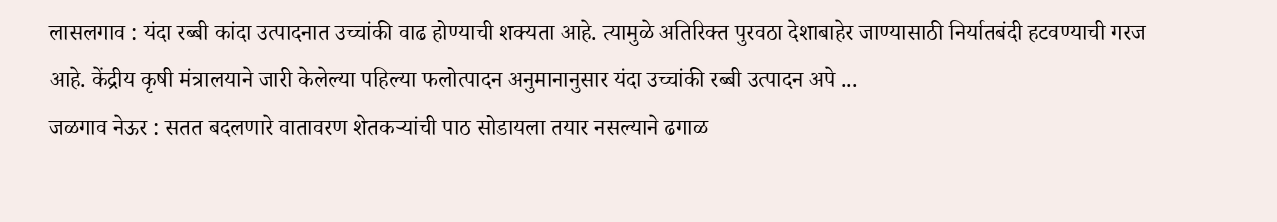लासलगाव : यंदा रब्बी कांदा उत्पादनात उच्चांकी वाढ होण्याची शक्यता आहे. त्यामुळे अतिरिक्त पुरवठा देशाबाहेर जाण्यासाठी निर्यातबंदी हटवण्याची गरज आहे. केंद्रीय कृषी मंत्रालयाने जारी केलेल्या पहिल्या फलोत्पादन अनुमानानुसार यंदा उच्चांकी रब्बी उत्पादन अपे ...
जळगाव नेऊर : सतत बदलणारे वातावरण शेतकऱ्यांची पाठ सोडायला तयार नसल्याने ढगाळ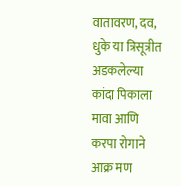वातावरण, दव, धुके या त्रिसूत्रीत अडकलेल्या कांदा पिकाला मावा आणि करपा रोगाने आक्र मण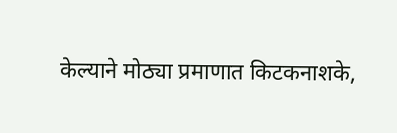केल्याने मोठ्या प्रमाणात किटकनाशके,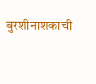बुरशीनाशकाची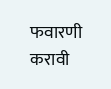फवारणी करावी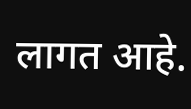लागत आहे.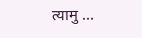त्यामु ...